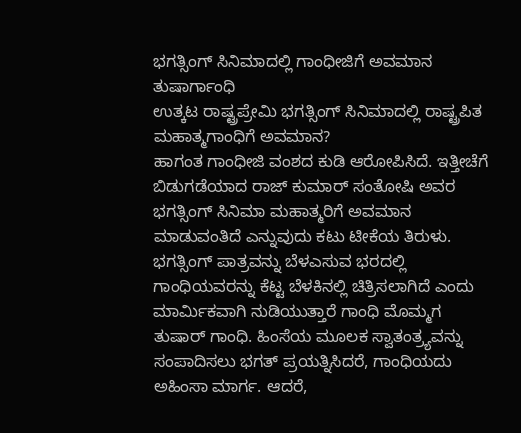ಭಗತ್ಸಿಂಗ್ ಸಿನಿಮಾದಲ್ಲಿ ಗಾಂಧೀಜಿಗೆ ಅವಮಾನ ತುಷಾರ್ಗಾಂಧಿ
ಉತ್ಕಟ ರಾಷ್ಟ್ರಪ್ರೇಮಿ ಭಗತ್ಸಿಂಗ್ ಸಿನಿಮಾದಲ್ಲಿ ರಾಷ್ಟ್ರಪಿತ ಮಹಾತ್ಮಗಾಂಧಿಗೆ ಅವಮಾನ?
ಹಾಗಂತ ಗಾಂಧೀಜಿ ವಂಶದ ಕುಡಿ ಆರೋಪಿಸಿದೆ. ಇತ್ತೀಚೆಗೆ ಬಿಡುಗಡೆಯಾದ ರಾಜ್ ಕುಮಾರ್ ಸಂತೋಷಿ ಅವರ ಭಗತ್ಸಿಂಗ್ ಸಿನಿಮಾ ಮಹಾತ್ಮರಿಗೆ ಅವಮಾನ ಮಾಡುವಂತಿದೆ ಎನ್ನುವುದು ಕಟು ಟೀಕೆಯ ತಿರುಳು.
ಭಗತ್ಸಿಂಗ್ ಪಾತ್ರವನ್ನು ಬೆಳಎಸುವ ಭರದಲ್ಲಿ ಗಾಂಧಿಯವರನ್ನು ಕೆಟ್ಟ ಬೆಳಕಿನಲ್ಲಿ ಚಿತ್ರಿಸಲಾಗಿದೆ ಎಂದು ಮಾರ್ಮಿಕವಾಗಿ ನುಡಿಯುತ್ತಾರೆ ಗಾಂಧಿ ಮೊಮ್ಮಗ ತುಷಾರ್ ಗಾಂಧಿ. ಹಿಂಸೆಯ ಮೂಲಕ ಸ್ವಾತಂತ್ರ್ಯವನ್ನು ಸಂಪಾದಿಸಲು ಭಗತ್ ಪ್ರಯತ್ನಿಸಿದರೆ, ಗಾಂಧಿಯದು ಅಹಿಂಸಾ ಮಾರ್ಗ. ಆದರೆ,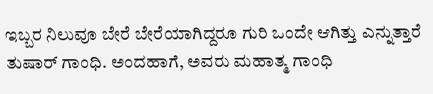ಇಬ್ಬರ ನಿಲುವೂ ಬೇರೆ ಬೇರೆಯಾಗಿದ್ದರೂ ಗುರಿ ಒಂದೇ ಆಗಿತ್ತು ಎನ್ನುತ್ತಾರೆ ತುಷಾರ್ ಗಾಂಧಿ. ಅಂದಹಾಗೆ, ಅವರು ಮಹಾತ್ಮ ಗಾಂಧಿ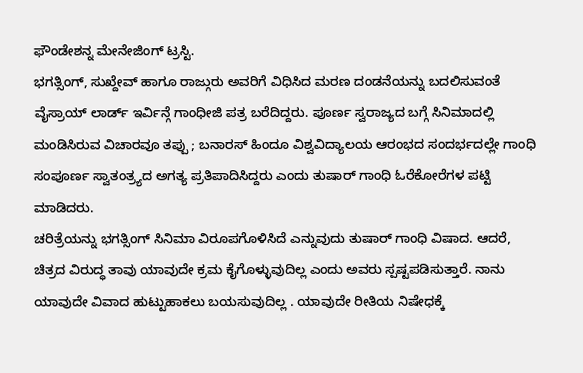ಫೌಂಡೇಶನ್ನ ಮೇನೇಜಿಂಗ್ ಟ್ರಸ್ಟಿ.
ಭಗತ್ಸಿಂಗ್, ಸುಖ್ದೇವ್ ಹಾಗೂ ರಾಜ್ಗುರು ಅವರಿಗೆ ವಿಧಿಸಿದ ಮರಣ ದಂಡನೆಯನ್ನು ಬದಲಿಸುವಂತೆ ವೈಸ್ರಾಯ್ ಲಾರ್ಡ್ ಇರ್ವಿನ್ಗೆ ಗಾಂಧೀಜಿ ಪತ್ರ ಬರೆದಿದ್ದರು. ಪೂರ್ಣ ಸ್ವರಾಜ್ಯದ ಬಗ್ಗೆ ಸಿನಿಮಾದಲ್ಲಿ ಮಂಡಿಸಿರುವ ವಿಚಾರವೂ ತಪ್ಪು ; ಬನಾರಸ್ ಹಿಂದೂ ವಿಶ್ವವಿದ್ಯಾಲಯ ಆರಂಭದ ಸಂದರ್ಭದಲ್ಲೇ ಗಾಂಧಿ ಸಂಪೂರ್ಣ ಸ್ವಾತಂತ್ರ್ಯದ ಅಗತ್ಯ ಪ್ರತಿಪಾದಿಸಿದ್ದರು ಎಂದು ತುಷಾರ್ ಗಾಂಧಿ ಓರೆಕೋರೆಗಳ ಪಟ್ಟಿ ಮಾಡಿದರು.
ಚರಿತ್ರೆಯನ್ನು ಭಗತ್ಸಿಂಗ್ ಸಿನಿಮಾ ವಿರೂಪಗೊಳಿಸಿದೆ ಎನ್ನುವುದು ತುಷಾರ್ ಗಾಂಧಿ ವಿಷಾದ. ಆದರೆ, ಚಿತ್ರದ ವಿರುದ್ಧ ತಾವು ಯಾವುದೇ ಕ್ರಮ ಕೈಗೊಳ್ಳುವುದಿಲ್ಲ ಎಂದು ಅವರು ಸ್ಪಷ್ಟಪಡಿಸುತ್ತಾರೆ. ನಾನು ಯಾವುದೇ ವಿವಾದ ಹುಟ್ಟುಹಾಕಲು ಬಯಸುವುದಿಲ್ಲ . ಯಾವುದೇ ರೀತಿಯ ನಿಷೇಧಕ್ಕೆ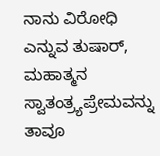ನಾನು ವಿರೋಧಿ ಎನ್ನುವ ತುಷಾರ್, ಮಹಾತ್ಮನ ಸ್ವಾತಂತ್ರ್ಯಪ್ರೇಮವನ್ನು ತಾವೂ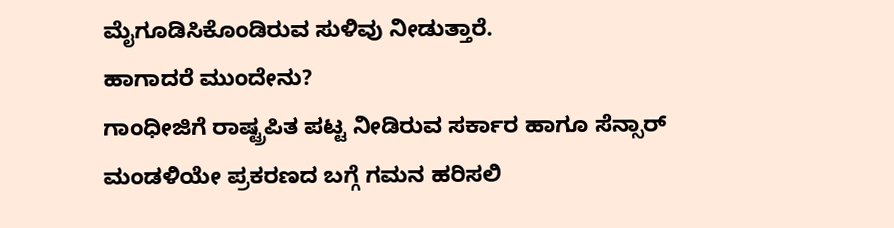ಮೈಗೂಡಿಸಿಕೊಂಡಿರುವ ಸುಳಿವು ನೀಡುತ್ತಾರೆ.
ಹಾಗಾದರೆ ಮುಂದೇನು?
ಗಾಂಧೀಜಿಗೆ ರಾಷ್ಟ್ರಪಿತ ಪಟ್ಟ ನೀಡಿರುವ ಸರ್ಕಾರ ಹಾಗೂ ಸೆನ್ಸಾರ್ ಮಂಡಳಿಯೇ ಪ್ರಕರಣದ ಬಗ್ಗೆ ಗಮನ ಹರಿಸಲಿ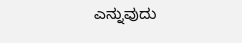ಎನ್ನುವುದು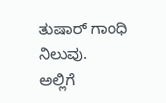ತುಷಾರ್ ಗಾಂಧಿ ನಿಲುವು.
ಅಲ್ಲಿಗೆ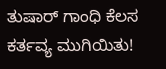ತುಷಾರ್ ಗಾಂಧಿ ಕೆಲಸ ಕರ್ತವ್ಯ ಮುಗಿಯಿತು!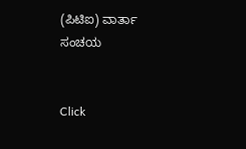(ಪಿಟಿಐ) ವಾರ್ತಾ ಸಂಚಯ


Click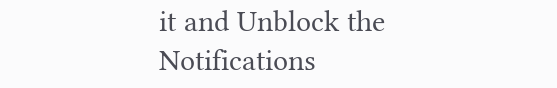it and Unblock the Notifications